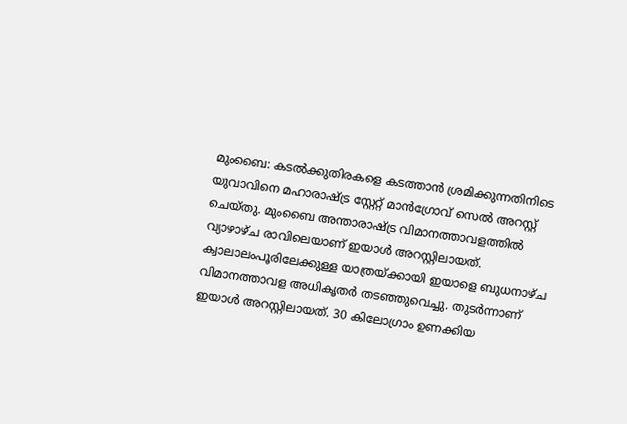മുംബൈ: കടൽക്കുതിരകളെ കടത്താൻ ശ്രമിക്കുന്നതിനിടെ യുവാവിനെ മഹാരാഷ്ട്ര സ്റ്റേറ്റ് മാൻഗ്രോവ് സെൽ അറസ്റ്റ് ചെയ്തു. മുംബൈ അന്താരാഷ്ട്ര വിമാനത്താവളത്തിൽ വ്യാഴാഴ്ച രാവിലെയാണ് ഇയാൾ അറസ്റ്റിലായത്. ക്വാലാലംപൂരിലേക്കുള്ള യാത്രയ്ക്കായി ഇയാളെ ബുധനാഴ്ച വിമാനത്താവള അധികൃതർ തടഞ്ഞുവെച്ചു. തുടർന്നാണ് ഇയാൾ അറസ്റ്റിലായത്. 30 കിലോഗ്രാം ഉണക്കിയ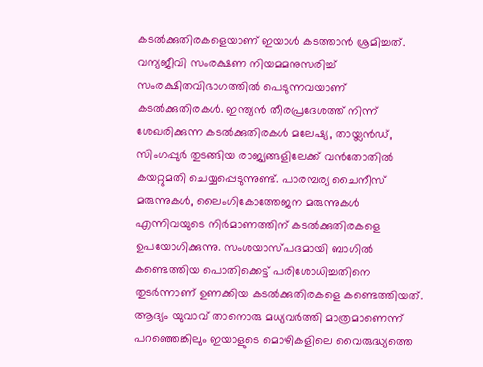കടൽക്കുതിരകളെയാണ് ഇയാൾ കടത്താൻ ശ്രമിച്ചത്. വന്യജീവി സംരക്ഷണ നിയമമനുസരിച്ച് സംരക്ഷിതവിഭാഗത്തിൽ പെടുന്നവയാണ് കടൽക്കുതിരകൾ. ഇന്ത്യൻ തീരപ്രദേശത്ത് നിന്ന് ശേഖരിക്കുന്ന കടൽക്കുതിരകൾ മലേഷ്യ, തായ്ലൻഡ്, സിംഗപ്പുർ തുടങ്ങിയ രാജ്യങ്ങളിലേക്ക് വൻതോതിൽ കയറ്റുമതി ചെയ്യപ്പെടുന്നുണ്ട്. പാരമ്പര്യ ചൈനീസ് മരുന്നുകൾ, ലൈംഗികോത്തേജന മരുന്നുകൾ എന്നിവയുടെ നിർമാണത്തിന് കടൽക്കുതിരകളെ ഉപയോഗിക്കുന്നു. സംശയാസ്പദമായി ബാഗിൽ കണ്ടെത്തിയ പൊതിക്കെട്ട് പരിശോധിച്ചതിനെ തുടർന്നാണ് ഉണക്കിയ കടൽക്കുതിരകളെ കണ്ടെത്തിയത്. ആദ്യം യുവാവ് താനൊരു മധ്യവർത്തി മാത്രമാണെന്ന് പറഞ്ഞെങ്കിലും ഇയാളുടെ മൊഴികളിലെ വൈരുദ്ധ്യത്തെ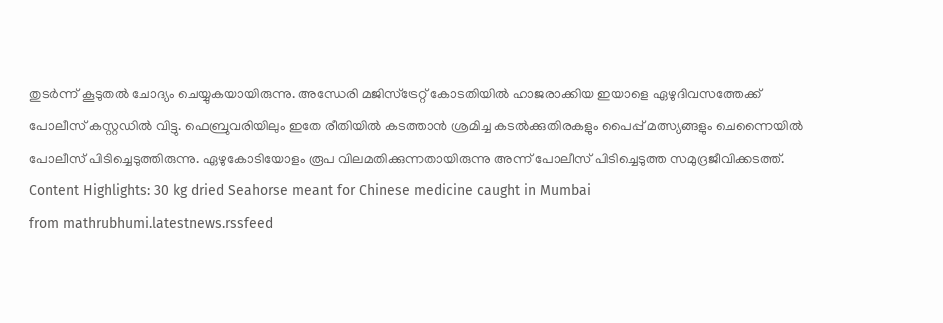തുടർന്ന് കൂടുതൽ ചോദ്യം ചെയ്യുകയായിരുന്നു. അന്ധേരി മജിസ്ട്രേറ്റ് കോടതിയിൽ ഹാജരാക്കിയ ഇയാളെ ഏഴുദിവസത്തേക്ക് പോലീസ് കസ്റ്റഡിൽ വിട്ടു. ഫെബ്രുവരിയിലും ഇതേ രീതിയിൽ കടത്താൻ ശ്രമിച്ച കടൽക്കുതിരകളും പൈപ്പ് മത്സ്യങ്ങളും ചെന്നൈയിൽ പോലീസ് പിടിച്ചെടുത്തിരുന്നു. ഏഴുകോടിയോളം രൂപ വിലമതിക്കുന്നതായിരുന്നു അന്ന് പോലീസ് പിടിച്ചെടുത്ത സമുദ്രജീവിക്കടത്ത്. Content Highlights: 30 kg dried Seahorse meant for Chinese medicine caught in Mumbai
from mathrubhumi.latestnews.rssfeed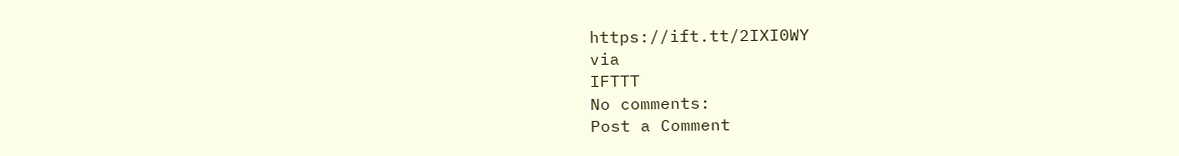https://ift.tt/2IXI0WY
via
IFTTT
No comments:
Post a Comment